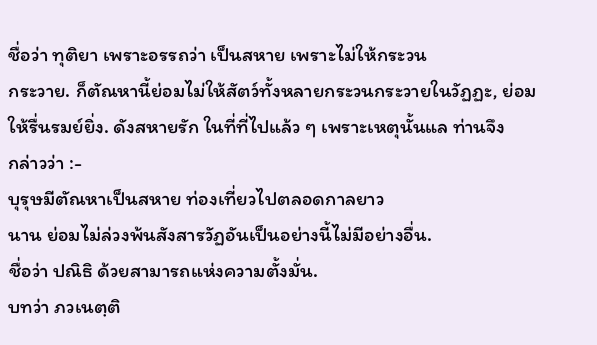ชื่อว่า ทุติยา เพราะอรรถว่า เป็นสหาย เพราะไม่ให้กระวน
กระวาย. ก็ตัณหานี้ย่อมไม่ให้สัตว์ทั้งหลายกระวนกระวายในวัฏฏะ, ย่อม
ให้รื่นรมย์ยิ่ง. ดังสหายรัก ในที่ที่ไปแล้ว ๆ เพราะเหตุนั้นแล ท่านจึง
กล่าวว่า :-
บุรุษมีตัณหาเป็นสหาย ท่องเที่ยวไปตลอดกาลยาว
นาน ย่อมไม่ล่วงพ้นสังสารวัฏอันเป็นอย่างนี้ไม่มีอย่างอื่น.
ชื่อว่า ปณิธิ ด้วยสามารถแห่งความตั้งมั่น.
บทว่า ภวเนตฺติ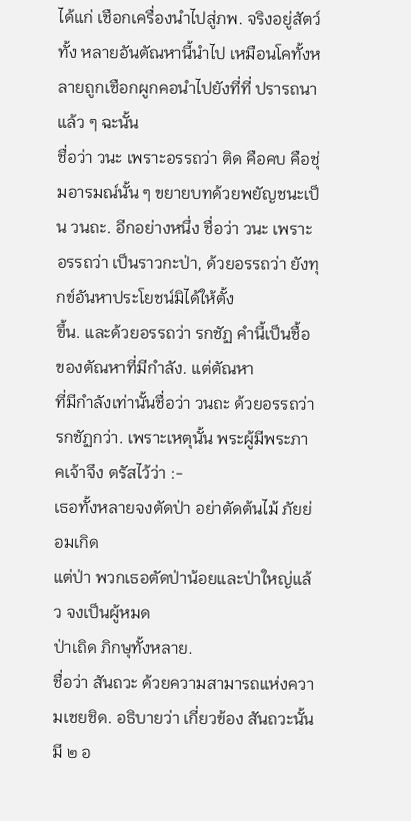ได้แก่ เชือกเครื่องนำไปสู่ภพ. จริงอยู่สัตว์ทั้ง หลายอันตัณหานี้นำไป เหมือนโคทั้งหลายถูกเชือกผูกคอนำไปยังที่ที่ ปรารถนาแล้ว ๆ ฉะนั้น
ชื่อว่า วนะ เพราะอรรถว่า ติด คือคบ คือชุ่มอารมณ์นั้น ๆ ขยายบทด้วยพยัญชนะเป็น วนถะ. อีกอย่างหนึ่ง ชื่อว่า วนะ เพราะ อรรถว่า เป็นราวกะป่า, ด้วยอรรถว่า ยังทุกข์อันหาประโยชน์มิได้ให้ตั้ง
ขึ้น. และด้วยอรรถว่า รกชัฏ คำนี้เป็นชื้อของตัณหาที่มีกำลัง. แต่ตัณหา
ที่มีกำลังเท่านั้นชื่อว่า วนถะ ด้วยอรรถว่า รกชัฏกว่า. เพราะเหตุนั้น พระผู้มีพระภาคเจ้าจึง ตรัสไว้ว่า :-
เธอทั้งหลายจงตัดป่า อย่าตัดต้นไม้ ภัยย่อมเกิด
แต่ป่า พวกเธอตัดป่าน้อยและป่าใหญ่แล้ว จงเป็นผู้หมด
ป่าเถิด ภิกษุทั้งหลาย.
ชื่อว่า สันถวะ ด้วยความสามารถแห่งความเชยชิด. อธิบายว่า เกี่ยวข้อง สันถวะนั้นมี ๒ อ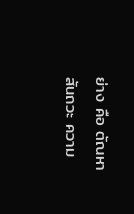ย่าง คือ ตัณหาสันถวะ ความ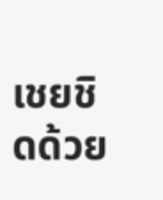เชยชิดด้วย